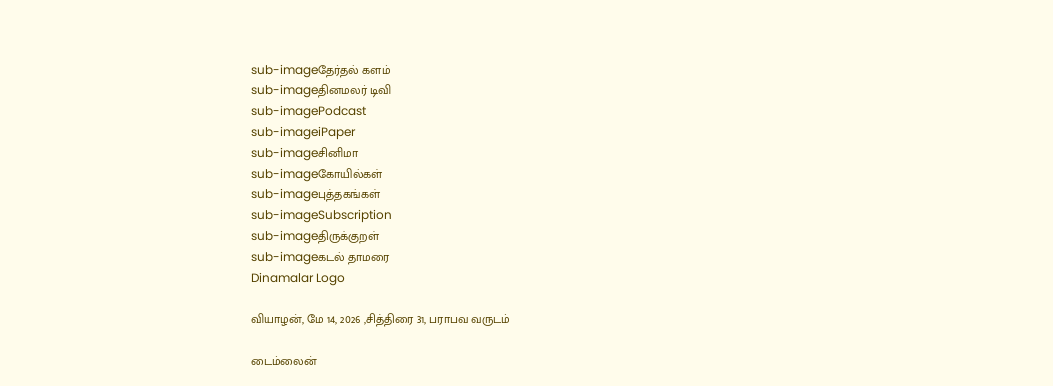sub-imageதேர்தல் களம்
sub-imageதினமலர் டிவி
sub-imagePodcast
sub-imageiPaper
sub-imageசினிமா
sub-imageகோயில்கள்
sub-imageபுத்தகங்கள்
sub-imageSubscription
sub-imageதிருக்குறள்
sub-imageகடல் தாமரை
Dinamalar Logo

வியாழன், மே 14, 2026 ,சித்திரை 31, பராபவ வருடம்

டைம்லைன்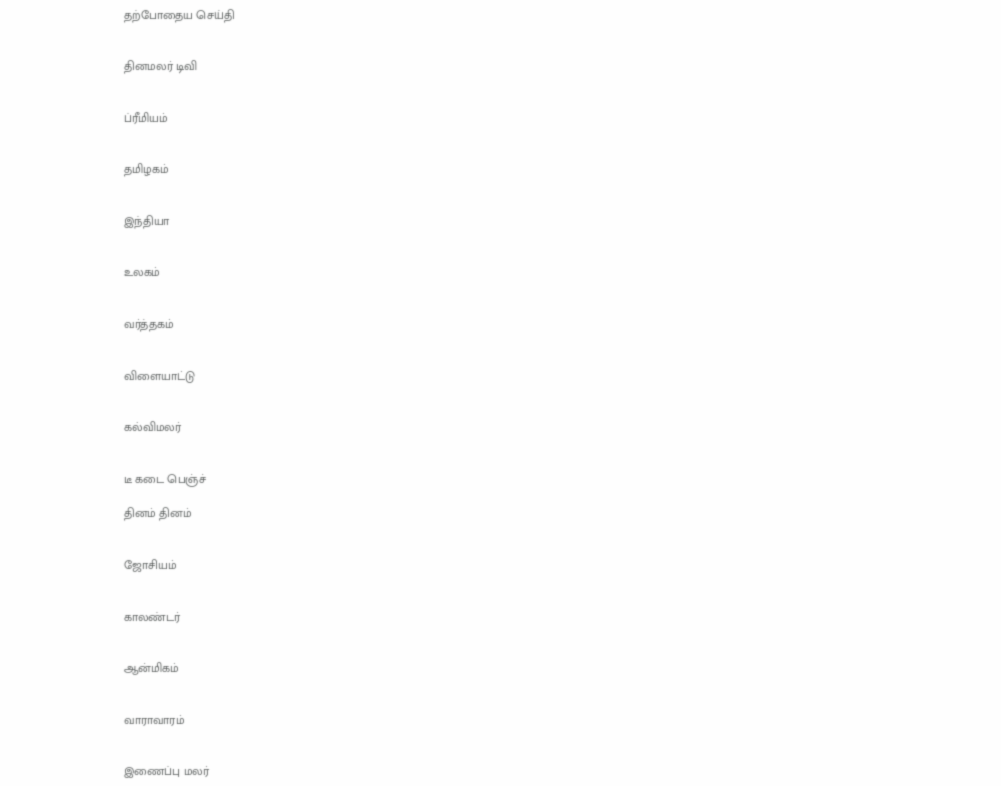தற்போதைய செய்தி


தினமலர் டிவி


ப்ரீமியம்


தமிழகம்


இந்தியா


உலகம்


வர்த்தகம்


விளையாட்டு


கல்விமலர்


டீ கடை பெஞ்ச்

தினம் தினம்


ஜோசியம்


காலண்டர்


ஆன்மிகம்


வாராவாரம்


இணைப்பு மலர்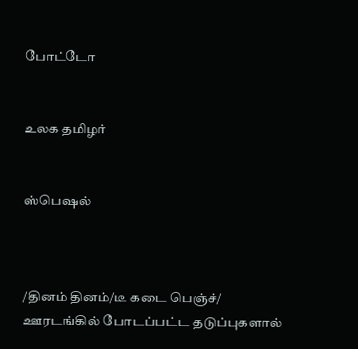போட்டோ


உலக தமிழர்


ஸ்பெஷல்



/தினம் தினம்/டீ கடை பெஞ்ச்/ ஊரடங்கில் போடப்பட்ட தடுப்புகளால்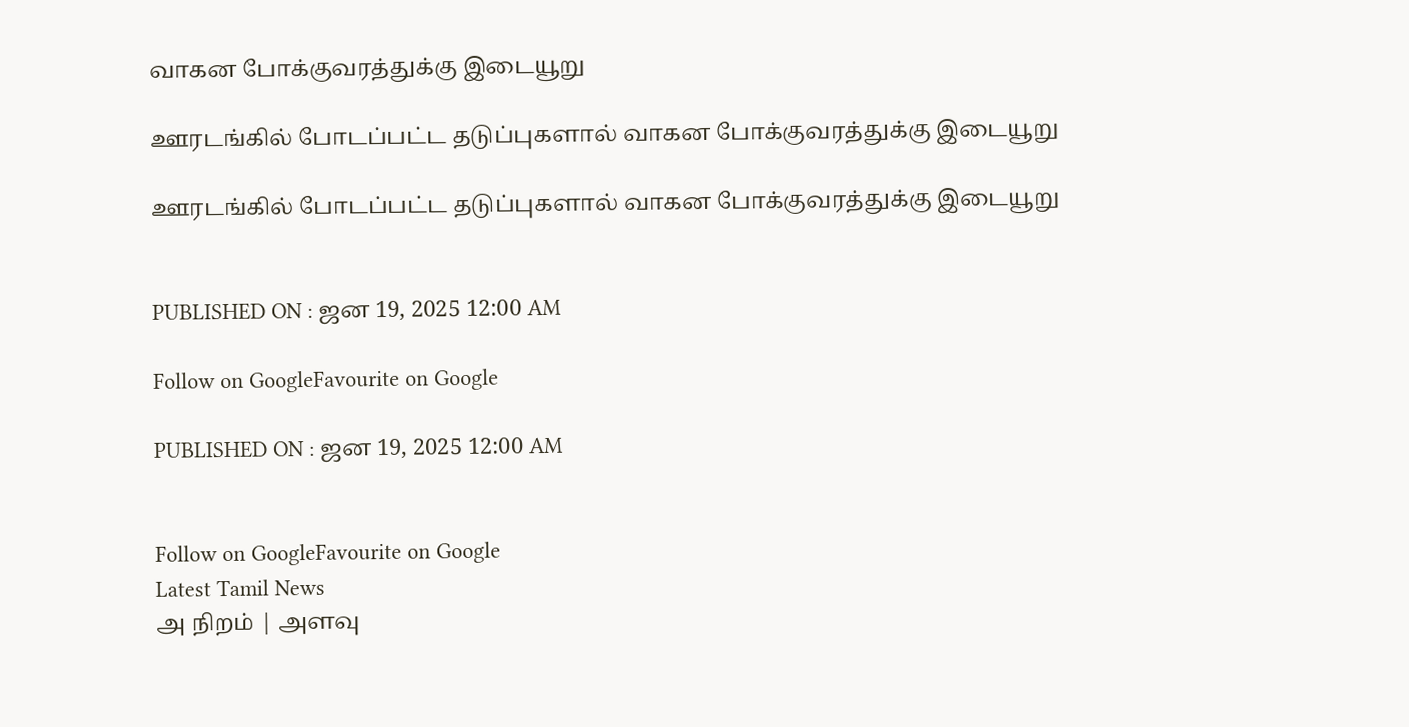வாகன போக்குவரத்துக்கு இடையூறு

ஊரடங்கில் போடப்பட்ட தடுப்புகளால் வாகன போக்குவரத்துக்கு இடையூறு

ஊரடங்கில் போடப்பட்ட தடுப்புகளால் வாகன போக்குவரத்துக்கு இடையூறு


PUBLISHED ON : ஜன 19, 2025 12:00 AM

Follow on GoogleFavourite on Google

PUBLISHED ON : ஜன 19, 2025 12:00 AM


Follow on GoogleFavourite on Google
Latest Tamil News
அ நிறம் | அளவு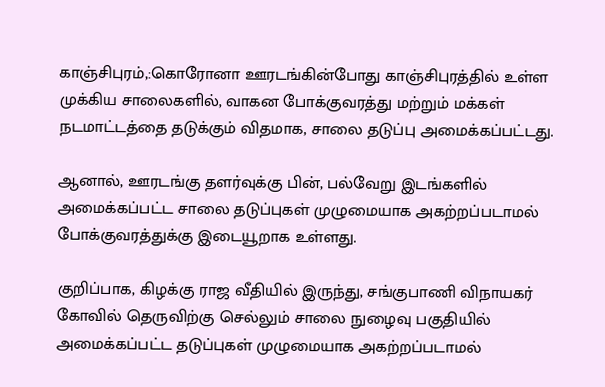காஞ்சிபுரம்,:கொரோனா ஊரடங்கின்போது காஞ்சிபுரத்தில் உள்ள முக்கிய சாலைகளில், வாகன போக்குவரத்து மற்றும் மக்கள் நடமாட்டத்தை தடுக்கும் விதமாக, சாலை தடுப்பு அமைக்கப்பட்டது.

ஆனால், ஊரடங்கு தளர்வுக்கு பின், பல்வேறு இடங்களில் அமைக்கப்பட்ட சாலை தடுப்புகள் முழுமையாக அகற்றப்படாமல் போக்குவரத்துக்கு இடையூறாக உள்ளது.

குறிப்பாக, கிழக்கு ராஜ வீதியில் இருந்து, சங்குபாணி விநாயகர் கோவில் தெருவிற்கு செல்லும் சாலை நுழைவு பகுதியில் அமைக்கப்பட்ட தடுப்புகள் முழுமையாக அகற்றப்படாமல்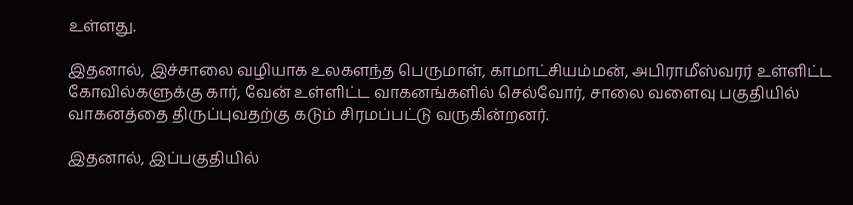உள்ளது.

இதனால், இச்சாலை வழியாக உலகளந்த பெருமாள், காமாட்சியம்மன், அபிராமீஸ்வரர் உள்ளிட்ட கோவில்களுக்கு கார், வேன் உள்ளிட்ட வாகனங்களில் செல்வோர், சாலை வளைவு பகுதியில் வாகனத்தை திருப்புவதற்கு கடும் சிரமப்பட்டு வருகின்றனர்.

இதனால், இப்பகுதியில்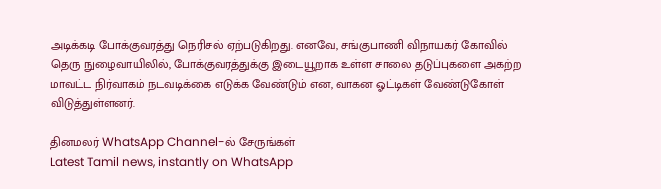அடிக்கடி போக்குவரத்து நெரிசல் ஏற்படுகிறது. எனவே, சங்குபாணி விநாயகர் கோவில் தெரு நுழைவாயிலில், போக்குவரத்துக்கு இடையூறாக உள்ள சாலை தடுப்புகளை அகற்ற மாவட்ட நிர்வாகம் நடவடிக்கை எடுக்க வேண்டும் என, வாகன ஓட்டிகள் வேண்டுகோள் விடுத்துள்ளனர்.

தினமலர் WhatsApp Channel-ல் சேருங்கள்
Latest Tamil news, instantly on WhatsApp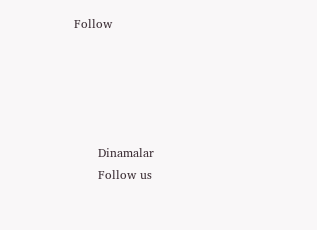Follow





      Dinamalar
      Follow us